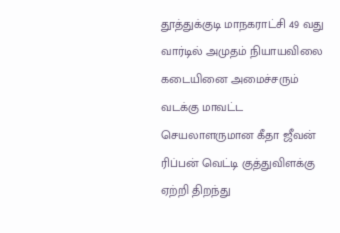தூத்துக்குடி மாநகராட்சி 49 வது வார்டில் அமுதம் நியாயவிலை கடையினை அமைச்சரும் வடக்கு மாவட்ட செயலாளருமான கீதா ஜீவன் ரிப்பன் வெட்டி குத்துவிளக்கு ஏற்றி திறந்து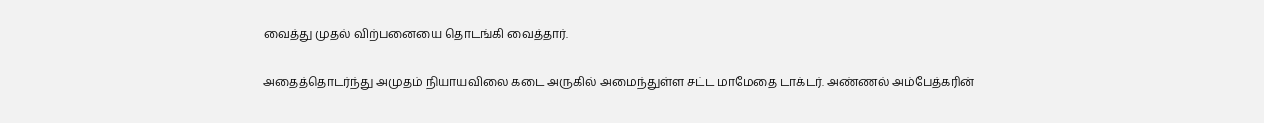வைத்து முதல் விற்பனையை தொடங்கி வைத்தார்.


அதைத்தொடர்ந்து அமுதம் நியாயவிலை கடை அருகில் அமைந்துள்ள சட்ட மாமேதை டாக்டர். அண்ணல் அம்பேத்கரின்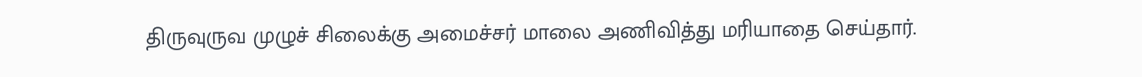திருவுருவ முழுச் சிலைக்கு அமைச்சர் மாலை அணிவித்து மரியாதை செய்தார்.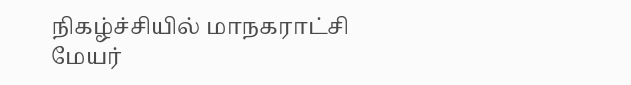நிகழ்ச்சியில் மாநகராட்சி மேயர்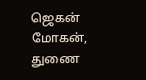ஜெகன் மோகன், துணை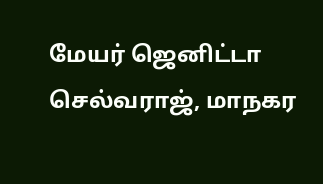மேயர் ஜெனிட்டா செல்வராஜ், மாநகர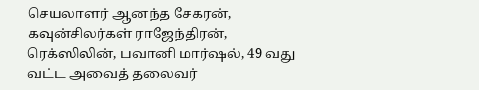செயலாளர் ஆனந்த சேகரன், கவுன்சிலர்கள் ராஜேந்திரன்,  ரெக்ஸிலின், பவானி மார்ஷல், 49 வது வட்ட அவைத் தலைவர்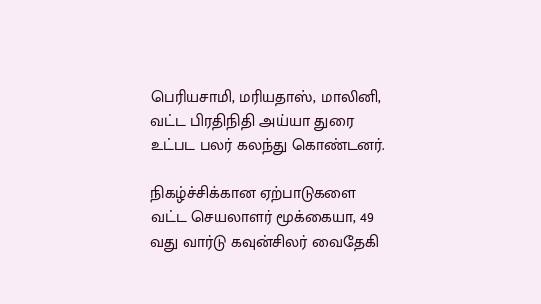பெரியசாமி, மரியதாஸ், மாலினி, வட்ட பிரதிநிதி அய்யா துரை உட்பட பலர் கலந்து கொண்டனர்.

நிகழ்ச்சிக்கான ஏற்பாடுகளை வட்ட செயலாளர் மூக்கையா, 49 வது வார்டு கவுன்சிலர் வைதேகி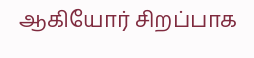ஆகியோர் சிறப்பாக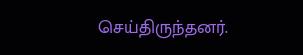செய்திருந்தனர்.